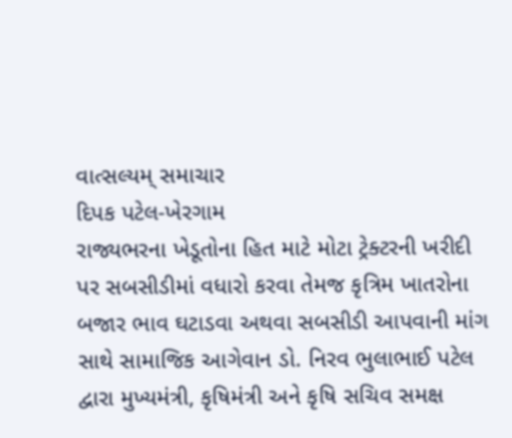વાત્સલ્યમ્ સમાચાર
દિપક પટેલ-ખેરગામ
રાજ્યભરના ખેડૂતોના હિત માટે મોટા ટ્રેક્ટરની ખરીદી પર સબસીડીમાં વધારો કરવા તેમજ કૃત્રિમ ખાતરોના બજાર ભાવ ઘટાડવા અથવા સબસીડી આપવાની માંગ સાથે સામાજિક આગેવાન ડો. નિરવ ભુલાભાઈ પટેલ દ્વારા મુખ્યમંત્રી, કૃષિમંત્રી અને કૃષિ સચિવ સમક્ષ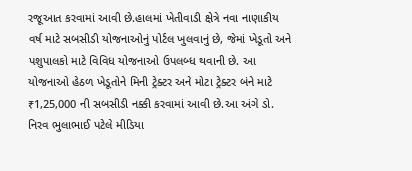રજૂઆત કરવામાં આવી છે.હાલમાં ખેતીવાડી ક્ષેત્રે નવા નાણાકીય વર્ષ માટે સબસીડી યોજનાઓનું પોર્ટલ ખુલવાનું છે, જેમાં ખેડૂતો અને પશુપાલકો માટે વિવિધ યોજનાઓ ઉપલબ્ધ થવાની છે. આ યોજનાઓ હેઠળ ખેડૂતોને મિની ટ્રેક્ટર અને મોટા ટ્રેક્ટર બંને માટે ₹1,25,000 ની સબસીડી નક્કી કરવામાં આવી છે.આ અંગે ડો. નિરવ ભુલાભાઈ પટેલે મીડિયા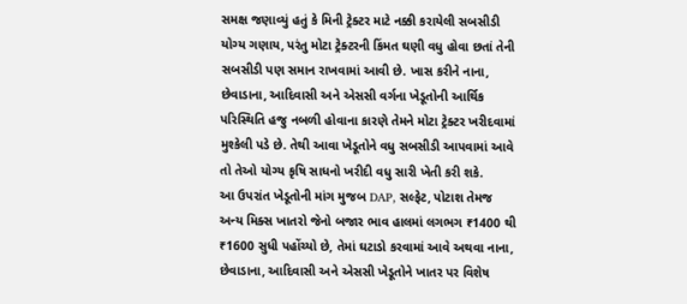સમક્ષ જણાવ્યું હતું કે મિની ટ્રેક્ટર માટે નક્કી કરાયેલી સબસીડી યોગ્ય ગણાય, પરંતુ મોટા ટ્રેક્ટરની કિંમત ઘણી વધુ હોવા છતાં તેની સબસીડી પણ સમાન રાખવામાં આવી છે. ખાસ કરીને નાના, છેવાડાના, આદિવાસી અને એસસી વર્ગના ખેડૂતોની આર્થિક પરિસ્થિતિ હજુ નબળી હોવાના કારણે તેમને મોટા ટ્રેક્ટર ખરીદવામાં મુશ્કેલી પડે છે. તેથી આવા ખેડૂતોને વધુ સબસીડી આપવામાં આવે તો તેઓ યોગ્ય કૃષિ સાધનો ખરીદી વધુ સારી ખેતી કરી શકે.
આ ઉપરાંત ખેડૂતોની માંગ મુજબ DAP, સલ્ફેટ, પોટાશ તેમજ અન્ય મિક્સ ખાતરો જેનો બજાર ભાવ હાલમાં લગભગ ₹1400 થી ₹1600 સુધી પહોંચ્યો છે, તેમાં ઘટાડો કરવામાં આવે અથવા નાના, છેવાડાના, આદિવાસી અને એસસી ખેડૂતોને ખાતર પર વિશેષ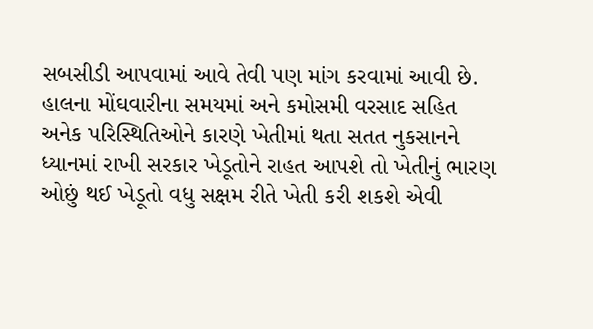સબસીડી આપવામાં આવે તેવી પણ માંગ કરવામાં આવી છે.
હાલના મોંઘવારીના સમયમાં અને કમોસમી વરસાદ સહિત અનેક પરિસ્થિતિઓને કારણે ખેતીમાં થતા સતત નુકસાનને ધ્યાનમાં રાખી સરકાર ખેડૂતોને રાહત આપશે તો ખેતીનું ભારણ ઓછું થઈ ખેડૂતો વધુ સક્ષમ રીતે ખેતી કરી શકશે એવી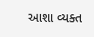આશા વ્યક્ત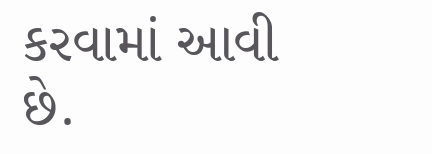કરવામાં આવી છે.